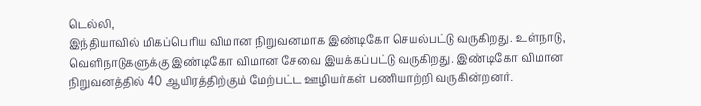டெல்லி,
இந்தியாவில் மிகப்பெரிய விமான நிறுவனமாக இண்டிகோ செயல்பட்டு வருகிறது. உள்நாடு, வெளிநாடுகளுக்கு இண்டிகோ விமான சேவை இயக்கப்பட்டு வருகிறது. இண்டிகோ விமான நிறுவனத்தில் 40 ஆயிரத்திற்கும் மேற்பட்ட ஊழியர்கள் பணியாற்றி வருகின்றனர்.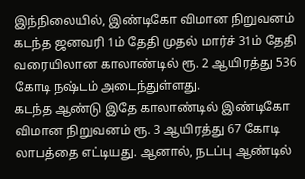இந்நிலையில், இண்டிகோ விமான நிறுவனம் கடந்த ஜனவரி 1ம் தேதி முதல் மார்ச் 31ம் தேதி வரையிலான காலாண்டில் ரூ. 2 ஆயிரத்து 536 கோடி நஷ்டம் அடைந்துள்ளது.
கடந்த ஆண்டு இதே காலாண்டில் இண்டிகோ விமான நிறுவனம் ரூ. 3 ஆயிரத்து 67 கோடி லாபத்தை எட்டியது. ஆனால், நடப்பு ஆண்டில்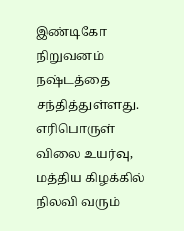இண்டிகோ நிறுவனம் நஷ்டத்தை சந்தித்துள்ளது. எரிபொருள் விலை உயர்வு, மத்திய கிழக்கில் நிலவி வரும்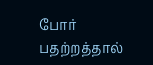போர் பதற்றத்தால்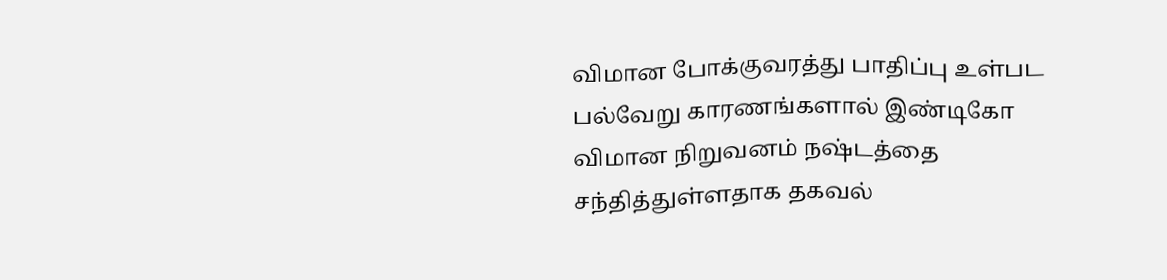விமான போக்குவரத்து பாதிப்பு உள்பட பல்வேறு காரணங்களால் இண்டிகோ விமான நிறுவனம் நஷ்டத்தை சந்தித்துள்ளதாக தகவல்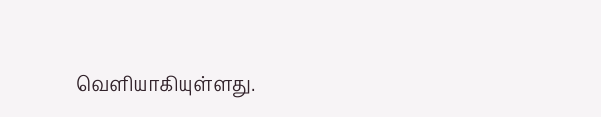வெளியாகியுள்ளது.